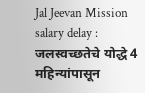Jal Jeevan Mission salary delay : जलस्वच्छतेचे योद्धे 4 महिन्यांपासून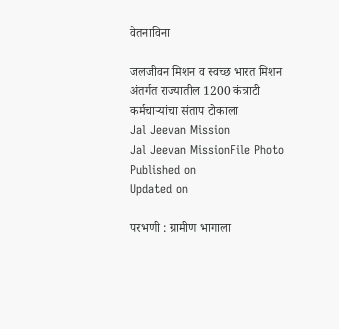वेतनाविना

जलजीवन मिशन व स्वच्छ भारत मिशन अंतर्गत राज्यातील 1200 कंत्राटी कर्मचाऱ्यांचा संताप टोकाला
Jal Jeevan Mission
Jal Jeevan MissionFile Photo
Published on
Updated on

परभणी : ग्रामीण भागाला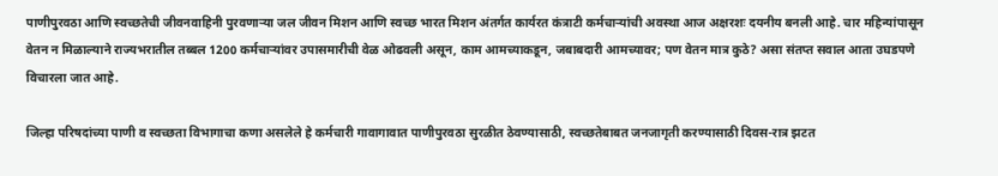पाणीपुरवठा आणि स्वच्छतेची जीवनवाहिनी पुरवणाऱ्या जल जीवन मिशन आणि स्वच्छ भारत मिशन अंतर्गत कार्यरत कंत्राटी कर्मचाऱ्यांची अवस्था आज अक्षरशः दयनीय बनली आहे. चार महिन्यांपासून वेतन न मिळाल्याने राज्यभरातील तब्बल 1200 कर्मचाऱ्यांवर उपासमारीची वेळ ओढवली असून, काम आमच्याकडून, जबाबदारी आमच्यावर; पण वेतन मात्र कुठे? असा संतप्त सवाल आता उघडपणे विचारला जात आहे.

जिल्हा परिषदांच्या पाणी व स्वच्छता विभागाचा कणा असलेले हे कर्मचारी गावागावात पाणीपुरवठा सुरळीत ठेवण्यासाठी, स्वच्छतेबाबत जनजागृती करण्यासाठी दिवस-रात्र झटत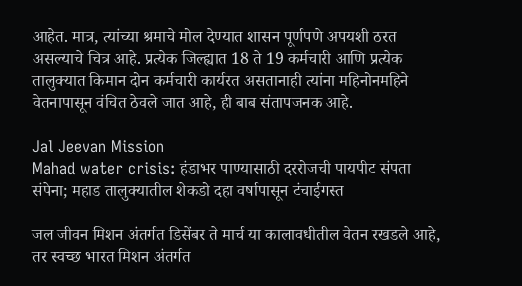आहेत. मात्र, त्यांच्या श्रमाचे मोल देण्यात शासन पूर्णपणे अपयशी ठरत असल्याचे चित्र आहे. प्रत्येक जिल्ह्यात 18 ते 19 कर्मचारी आणि प्रत्येक तालुक्यात किमान दोन कर्मचारी कार्यरत असतानाही त्यांना महिनोनमहिने वेतनापासून वंचित ठेवले जात आहे, ही बाब संतापजनक आहे.

Jal Jeevan Mission
Mahad water crisis: हंडाभर पाण्यासाठी दररोजची पायपीट संपता संपेना; महाड तालुक्यातील शेकडो दहा वर्षापासून टंचाईगस्त

जल जीवन मिशन अंतर्गत डिसेंबर ते मार्च या कालावधीतील वेतन रखडले आहे, तर स्वच्छ भारत मिशन अंतर्गत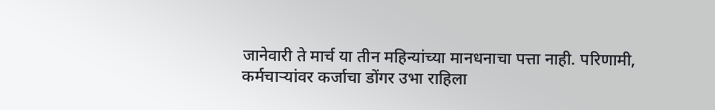जानेवारी ते मार्च या तीन महिन्यांच्या मानधनाचा पत्ता नाही. परिणामी, कर्मचाऱ्यांवर कर्जाचा डोंगर उभा राहिला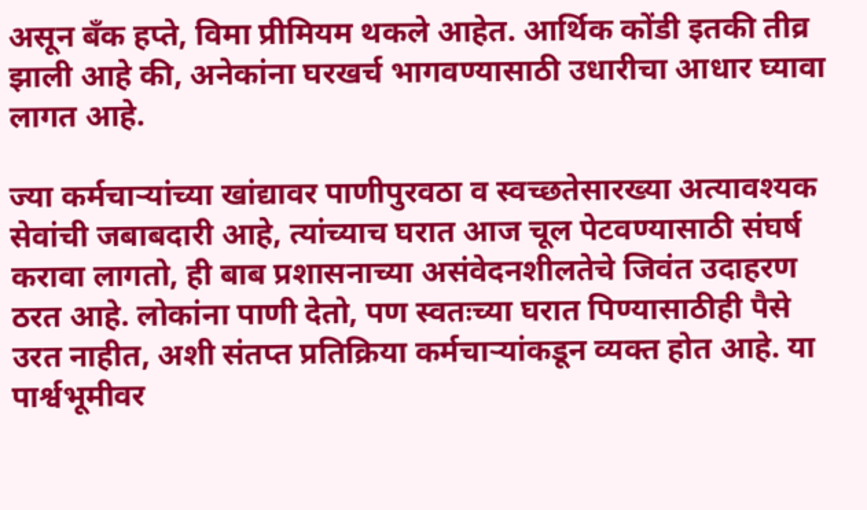असून बँक हप्ते, विमा प्रीमियम थकले आहेत. आर्थिक कोंडी इतकी तीव्र झाली आहे की, अनेकांना घरखर्च भागवण्यासाठी उधारीचा आधार घ्यावा लागत आहे.

ज्या कर्मचाऱ्यांच्या खांद्यावर पाणीपुरवठा व स्वच्छतेसारख्या अत्यावश्यक सेवांची जबाबदारी आहे, त्यांच्याच घरात आज चूल पेटवण्यासाठी संघर्ष करावा लागतो, ही बाब प्रशासनाच्या असंवेदनशीलतेचे जिवंत उदाहरण ठरत आहे. लोकांना पाणी देतो, पण स्वतःच्या घरात पिण्यासाठीही पैसे उरत नाहीत, अशी संतप्त प्रतिक्रिया कर्मचाऱ्यांकडून व्यक्त होत आहे. या पार्श्वभूमीवर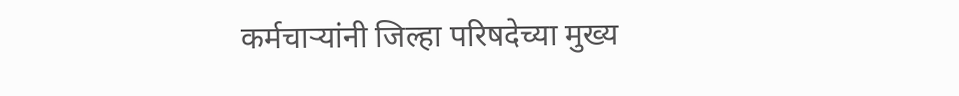कर्मचाऱ्यांनी जिल्हा परिषदेच्या मुख्य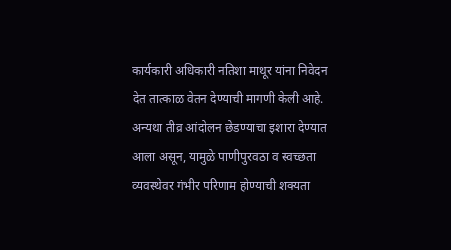कार्यकारी अधिकारी नतिशा माथूर यांना निवेदन देत तात्काळ वेतन देण्याची मागणी केली आहे. अन्यथा तीव्र आंदोलन छेडण्याचा इशारा देण्यात आला असून, यामुळे पाणीपुरवठा व स्वच्छता व्यवस्थेवर गंभीर परिणाम होण्याची शक्यता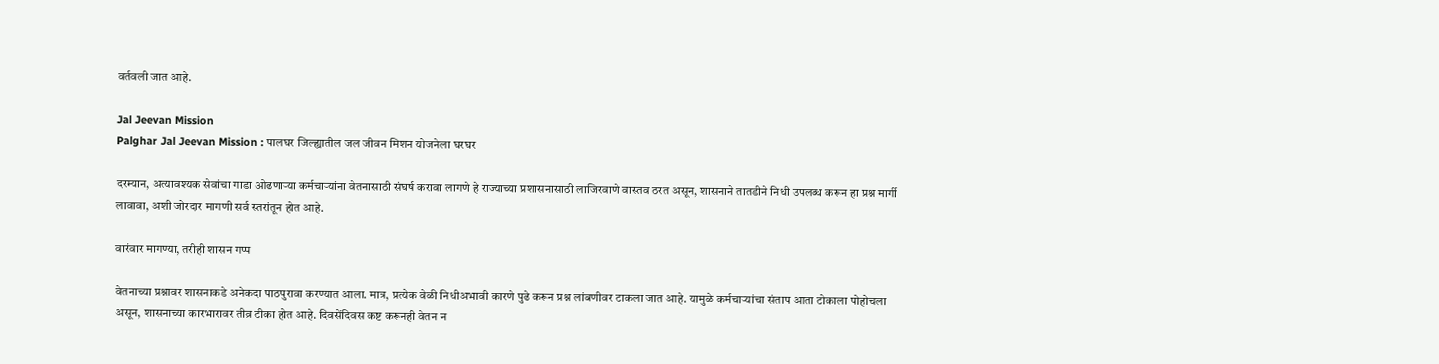वर्तवली जात आहे.

Jal Jeevan Mission
Palghar Jal Jeevan Mission : पालघर जिल्ह्यातील जल जीवन मिशन योजनेला घरघर

दरम्यान, अत्यावश्यक सेवांचा गाडा ओढणाऱ्या कर्मचाऱ्यांना वेतनासाठी संघर्ष करावा लागणे हे राज्याच्या प्रशासनासाठी लाजिरवाणे वास्तव ठरत असून, शासनाने तातडीने निधी उपलब्ध करून हा प्रश्न मार्गी लावावा, अशी जोरदार मागणी सर्व स्तरांतून होत आहे.

वारंवार मागण्या, तरीही शासन गप्प

वेतनाच्या प्रश्नावर शासनाकडे अनेकदा पाठपुरावा करण्यात आला. मात्र, प्रत्येक वेळी निधीअभावी कारणे पुढे करून प्रश्न लांबणीवर टाकला जात आहे. यामुळे कर्मचाऱ्यांचा संताप आता टोकाला पोहोचला असून, शासनाच्या कारभारावर तीव्र टीका होत आहे. दिवसेंदिवस कष्ट करूनही वेतन न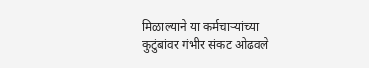मिळाल्याने या कर्मचाऱ्यांच्या कुटुंबांवर गंभीर संकट ओढवले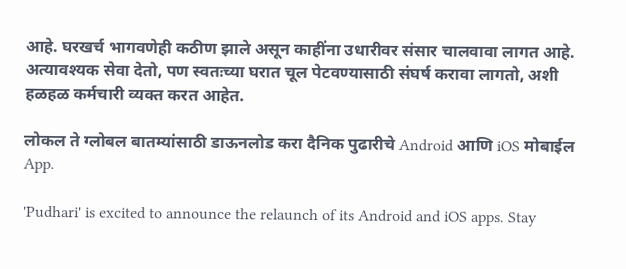आहे. घरखर्च भागवणेही कठीण झाले असून काहींना उधारीवर संसार चालवावा लागत आहे. अत्यावश्यक सेवा देतो, पण स्वतःच्या घरात चूल पेटवण्यासाठी संघर्ष करावा लागतो, अशी हळहळ कर्मचारी व्यक्त करत आहेत.

लोकल ते ग्लोबल बातम्यांसाठी डाऊनलोड करा दैनिक पुढारीचे Android आणि iOS मोबाईल App.

'Pudhari' is excited to announce the relaunch of its Android and iOS apps. Stay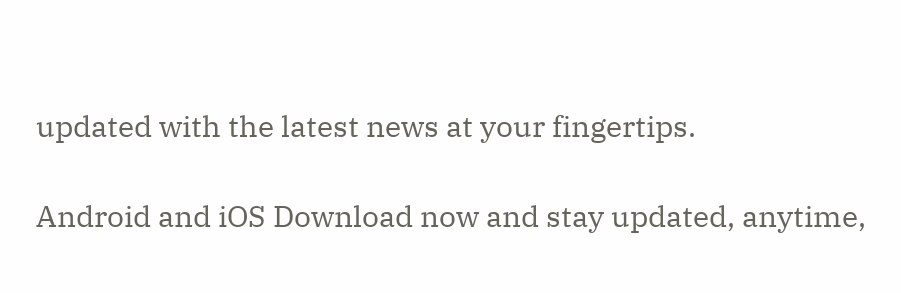updated with the latest news at your fingertips.

Android and iOS Download now and stay updated, anytime,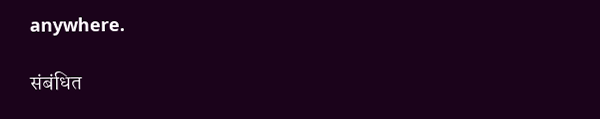anywhere.

संबंधित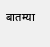बातम्या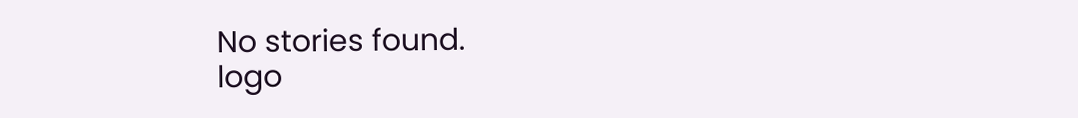No stories found.
logo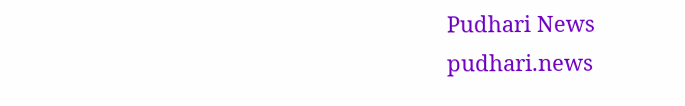Pudhari News
pudhari.news